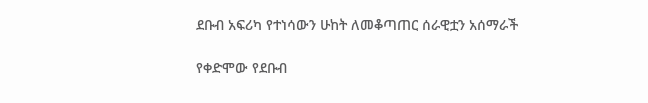ደቡብ አፍሪካ የተነሳውን ሁከት ለመቆጣጠር ሰራዊቷን አሰማራች

የቀድሞው የደቡብ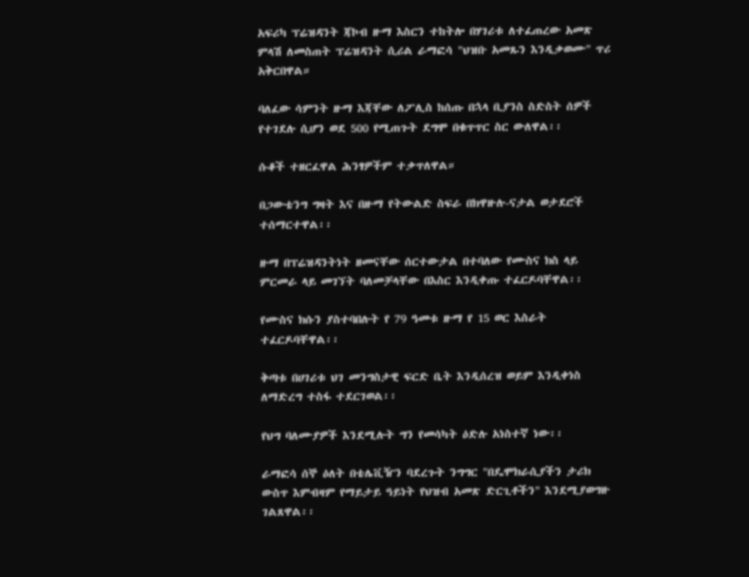አፍሪካ ፕሬዝዳንት ጃኮብ ዙማ እስርን ተከትሎ በሃገሪቱ ለተፈጠረው አመጽ ምላሽ ለመስጠት ፕሬዝዳንት ሲሪል ራማፎሳ "ህዝቡ አመጹን እንዲቃወሙ" ጥሪ አቅርበዋል።

ባለፈው ሳምንት ዙማ እጃቸው ለፖሊስ ከሰጡ በኋላ ቢያንስ ስድስት ሰዎች የተገደሉ ሲሆን ወደ 500 የሚጠጉት ደግሞ በቁጥጥር ስር ውለዋል፡፡

ሱቆች ተዘርፈዋል ሕንፃዎችም ተቃጥለዋል።

በጋውቴንግ ግዛት እና በዙማ የትውልድ ስፍራ በክዋዙሉ-ናታል ወታደሮች ተሰማርተዋል፡፡

ዙማ በፕሬዝዳንትነት ዘመናቸው ሰርተውታል በተባለው የሙስና ክስ ላይ ምርመራ ላይ መገኘት ባለመቻላቸው በእስር እንዲቀጡ ተፈርዶባቸዋል፡፡

የሙስና ክሱን ያስተባበሉት የ 79 ዓመቱ ዙማ የ 15 ወር እስራት ተፈርዶባቸዋል፡፡

ቅጣቱ በሀገሪቱ ህገ መንግስታዊ ፍርድ ቤት እንዲሰረዝ ወይም እንዲቀነስ ለማድረግ ተስፋ ተደርገወል፡፡

የህግ ባለሙያዎች እንደሚሉት ግን የመሳካት ዕድሉ አነስተኛ ነው፡፡

ራማፎሳ ሰኞ ዕለት በቴሌቪዥን ባደረጉት ንግግር "በዴሞክራሲያችን ታሪክ ውስጥ እምብዛም የማይታይ ዓይነት የህዝብ አመጽ ድርጊቶችን" እንደሚያወግዙ ገልጸዋል፡፡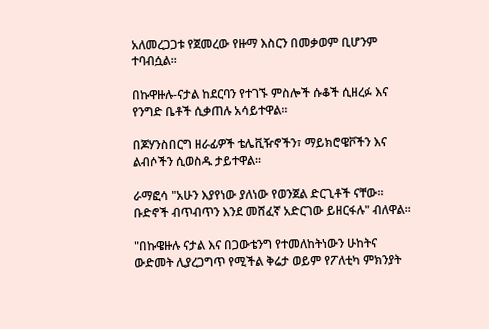አለመረጋጋቱ የጀመረው የዙማ እስርን በመቃወም ቢሆንም ተባብሷል፡፡

በኩዋዙሉ-ናታል ከደርባን የተገኙ ምስሎች ሱቆች ሲዘረፉ እና የንግድ ቤቶች ሲቃጠሉ አሳይተዋል፡፡

በጆሃንስበርግ ዘራፊዎች ቴሌቪዥኖችን፣ ማይክሮዌቮችን እና ልብሶችን ሲወስዱ ታይተዋል፡፡

ራማፎሳ "አሁን እያየነው ያለነው የወንጀል ድርጊቶች ናቸው። ቡድኖች ብጥብጥን እንደ መሸፈኛ አድርገው ይዘርፋሉ" ብለዋል፡፡

"በኩዌዙሉ ናታል እና በጋውቴንግ የተመለከትነውን ሁከትና ውድመት ሊያረጋግጥ የሚችል ቅሬታ ወይም የፖለቲካ ምክንያት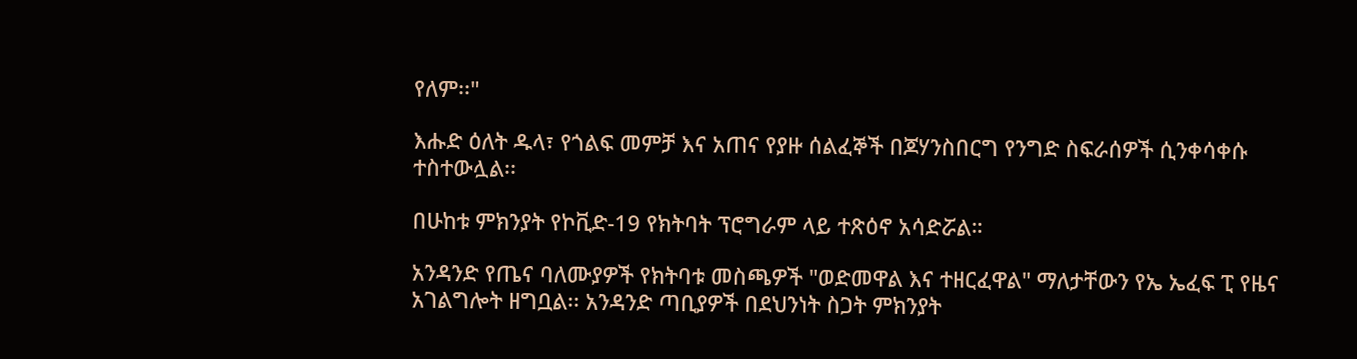የለም፡፡"

እሑድ ዕለት ዱላ፣ የጎልፍ መምቻ እና አጠና የያዙ ሰልፈኞች በጆሃንስበርግ የንግድ ስፍራሰዎች ሲንቀሳቀሱ ተስተውሏል፡፡

በሁከቱ ምክንያት የኮቪድ-19 የክትባት ፕሮግራም ላይ ተጽዕኖ አሳድሯል።

አንዳንድ የጤና ባለሙያዎች የክትባቱ መስጫዎች "ወድመዋል እና ተዘርፈዋል" ማለታቸውን የኤ ኤፈፍ ፒ የዜና አገልግሎት ዘግቧል፡፡ አንዳንድ ጣቢያዎች በደህንነት ስጋት ምክንያት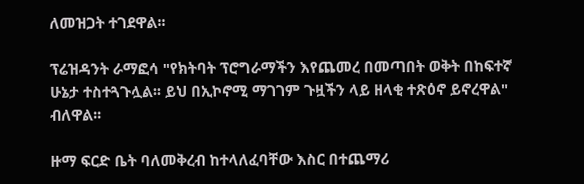ለመዝጋት ተገደዋል፡፡

ፕሬዝዳንት ራማፎሳ "የክትባት ፕሮግራማችን እየጨመረ በመጣበት ወቅት በከፍተኛ ሁኔታ ተስተጓጉሏል፡፡ ይህ በኢኮኖሚ ማገገም ጉዟችን ላይ ዘላቂ ተጽዕኖ ይኖረዋል" ብለዋል፡፡

ዙማ ፍርድ ቤት ባለመቅረብ ከተላለፈባቸው እስር በተጨማሪ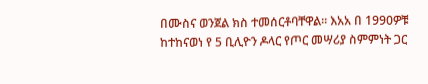በሙስና ወንጀል ክስ ተመሰርቶባቸዋል፡፡ እአአ በ 1990ዎቹ ከተከናወነ የ 5 ቢሊዮን ዶላር የጦር መሣሪያ ስምምነት ጋር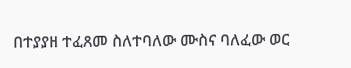በተያያዘ ተፈጸመ ስለተባለው ሙስና ባለፈው ወር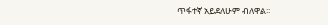ጥፋተኛ አይደለሁም ብለዋል፡፡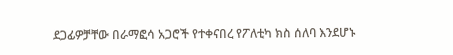ደጋፊዎቻቸው በራማፎሳ አጋሮች የተቀናበረ የፖለቲካ ክስ ሰለባ እንደሆኑ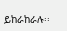ይከራከራሉ፡፡